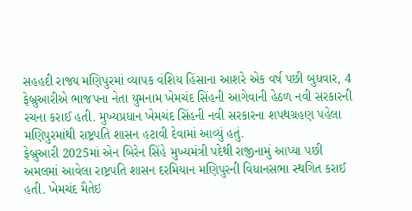સહહદી રાજ્ય મણિપુરમાં વ્યાપક વંશિય હિંસાના આશરે એક વર્ષ પછી બુધવાર, 4 ફેબ્રુઆરીએ ભાજપના નેતા યુમનામ ખેમચંદ સિંહની આગેવાની હેઠળ નવી સરકારની રચના કરાઈ હતી. મુખ્યપ્રધાન ખેમચંદ સિંહની નવી સરકારના શપથગ્રહણ પહેલા મણિપુરમાંથી રાષ્ટ્રપતિ શાસન હટાવી દેવામાં આવ્યું હતું.
ફેબ્રુઆરી 2025માં એન બિરેન સિંહે મુખ્યમંત્રી પદેથી રાજીનામું આપ્યા પછી અમલમાં આવેલા રાષ્ટ્રપતિ શાસન દરમિયાન મણિપુરની વિધાનસભા સ્થગિત કરાઈ હતી. ખેમચંદ મૈતેઇ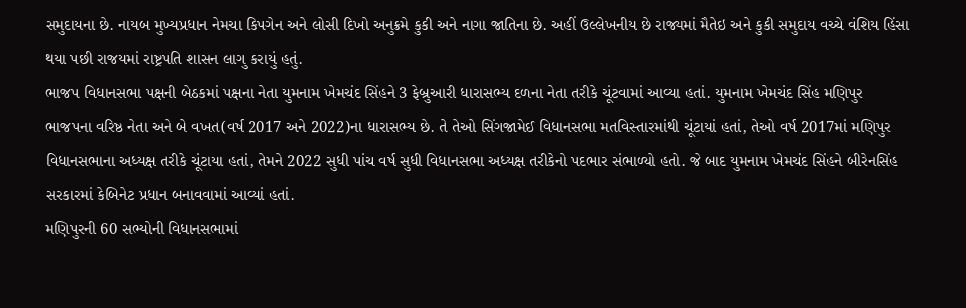સમુદાયના છે. નાયબ મુખ્યપ્રધાન નેમચા કિપગેન અને લોસી દિખો અનુક્રમે કુકી અને નાગા જાતિના છે. અહીં ઉલ્લેખનીય છે રાજ્યમાં મૈતેઇ અને કુકી સમુદાય વચ્ચે વંશિય હિંસા થયા પછી રાજયમાં રાષ્ટ્રપતિ શાસન લાગુ કરાયું હતું.
ભાજપ વિધાનસભા પક્ષની બેઠકમાં પક્ષના નેતા યુમનામ ખેમચંદ સિંહને 3 ફેબ્રુઆરી ધારાસભ્ય દળના નેતા તરીકે ચૂંટવામાં આવ્યા હતાં. યુમનામ ખેમચંદ સિંહ મણિપુર ભાજપના વરિષ્ઠ નેતા અને બે વખત(વર્ષ 2017 અને 2022)ના ધારાસભ્ય છે. તે તેઓ સિંગજામેઈ વિધાનસભા મતવિસ્તારમાંથી ચૂંટાયાં હતાં, તેઓ વર્ષ 2017માં મણિપુર વિધાનસભાના અધ્યક્ષ તરીકે ચૂંટાયા હતાં, તેમને 2022 સુધી પાંચ વર્ષ સુધી વિધાનસભા અધ્યક્ષ તરીકેનો પદભાર સંભાળ્યો હતો. જે બાદ યુમનામ ખેમચંદ સિંહને બીરેનસિંહ સરકારમાં કેબિનેટ પ્રધાન બનાવવામાં આવ્યાં હતાં.
મણિપુરની 60 સભ્યોની વિધાનસભામાં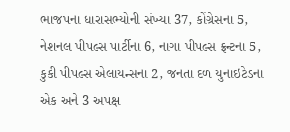ભાજપના ધારાસભ્યોની સંખ્યા 37, કોંગ્રેસના 5, નેશનલ પીપલ્સ પાર્ટીના 6, નાગા પીપલ્સ ફ્રન્ટના 5, કુકી પીપલ્સ એલાયન્સના 2, જનતા દળ યુનાઇટેડના એક અને 3 અપક્ષ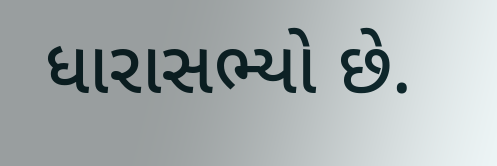ધારાસભ્યો છે.